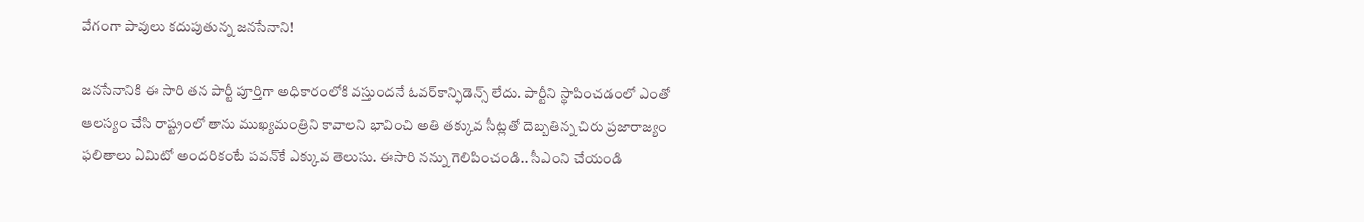వేగంగా పావులు కదుపుతున్న జనసేనాని!

జనసేనానికి ఈ సారి తన పార్టీ పూర్తిగా అధికారంలోకి వస్తుందనే ఓవర్‌కాన్ఫిడెన్స్‌ లేదు. పార్టీని స్థాపించడంలో ఎంతో ఆలస్యం చేసి రాష్ట్రంలో తాను ముఖ్యమంత్రిని కావాలని భావించి అతి తక్కువ సీట్లతో దెబ్బతిన్న చిరు ప్రజారాజ్యం ఫలితాలు ఏమిటో అందరికంటే పవన్‌కే ఎక్కువ తెలుసు. ఈసారి నన్ను గెలిపించండి.. సీఎంని చేయండి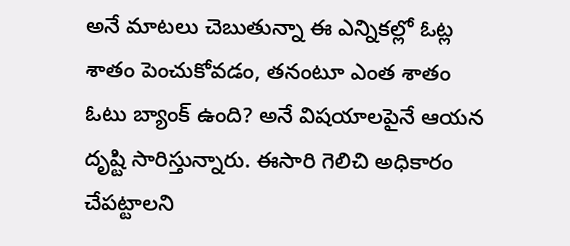అనే మాటలు చెబుతున్నా ఈ ఎన్నికల్లో ఓట్ల శాతం పెంచుకోవడం, తనంటూ ఎంత శాతం ఓటు బ్యాంక్‌ ఉంది? అనే విషయాలపైనే ఆయన దృష్టి సారిస్తున్నారు. ఈసారి గెలిచి అధికారం చేపట్టాలని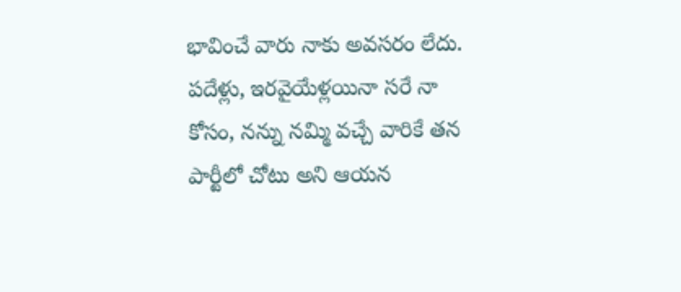భావించే వారు నాకు అవసరం లేదు. పదేళ్లు, ఇరవైయేళ్లయినా సరే నా కోసం, నన్ను నమ్మి వచ్చే వారికే తన పార్టీలో చోటు అని ఆయన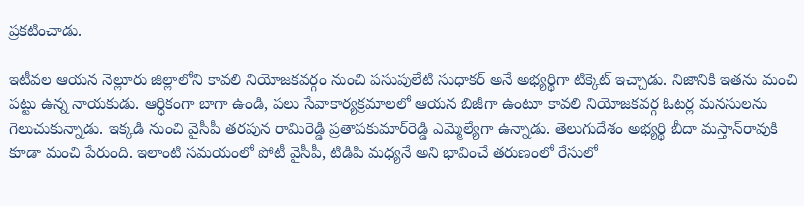ప్రకటించాడు.

ఇటీవల ఆయన నెల్లూరు జిల్లాలోని కావలి నియోజకవర్గం నుంచి పసుపులేటి సుధాకర్‌ అనే అభ్యర్థిగా టిక్కెట్‌ ఇచ్చాడు. నిజానికి ఇతను మంచి పట్టు ఉన్న నాయకుడు. ఆర్ధికంగా బాగా ఉండి, పలు సేవాకార్యక్రమాలలో ఆయన బిజీగా ఉంటూ కావలి నియోజకవర్గ ఓటర్ల మనసులను గెలుచుకున్నాడు. ఇక్కడి నుంచి వైసీపీ తరపున రామిరెడ్డి ప్రతాపకుమార్‌రెడ్డి ఎమ్మెల్యేగా ఉన్నాడు. తెలుగుదేశం అభ్యర్థి బీదా మస్తాన్‌రావుకి కూడా మంచి పేరుంది. ఇలాంటి సమయంలో పోటీ వైసీపీ, టిడిపి మధ్యనే అని భావించే తరుణంలో రేసులో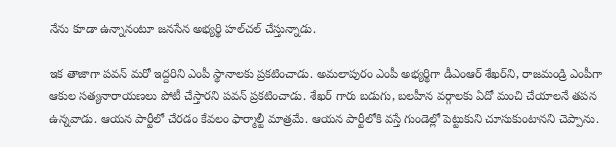నేను కూడా ఉన్నానంటూ జనసేన అభ్యర్థి హల్‌చల్‌ చేస్తున్నాడు.

ఇక తాజాగా పవన్‌ మరో ఇద్దరిని ఎంపీ స్థానాలకు ప్రకటించాడు. అమలాపురం ఎంపీ అభ్యర్థిగా డీఎంఆర్‌ శేఖర్‌ని, రాజమండ్రి ఎంపీగా ఆకుల సత్యనారాయణలు పోటీ చేస్తారని పవన్‌ ప్రకటించాడు. శేఖర్‌ గారు బడుగు, బలహీన వర్గాలకు ఏదో మంచి చేయాలనే తపన ఉన్నవాడు. ఆయన పార్టీలో చేరడం కేవలం ఫార్మాల్టీ మాత్రమే. ఆయన పార్టీలోకి వస్తే గుండెల్లో పెట్టుకుని చూసుకుంటానని చెప్పాను.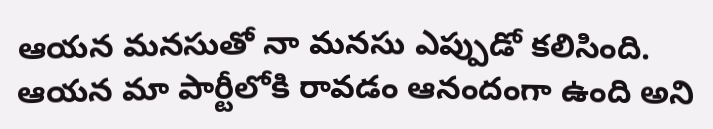ఆయన మనసుతో నా మనసు ఎప్పుడో కలిసింది. ఆయన మా పార్టీలోకి రావడం ఆనందంగా ఉంది అని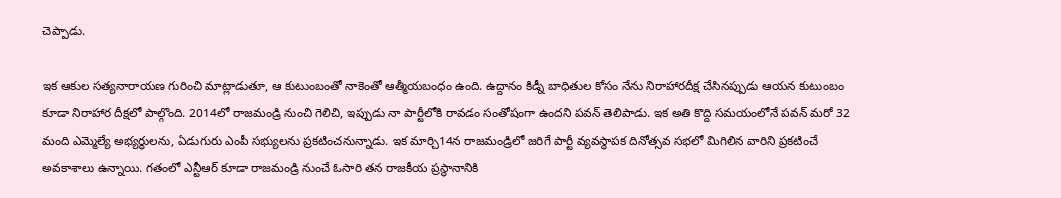చెప్పాడు.

ఇక ఆకుల సత్యనారాయణ గురించి మాట్లాడుతూ, ఆ కుటుంబంతో నాకెంతో ఆత్మీయబంధం ఉంది. ఉద్దానం కిడ్నీ బాధితుల కోసం నేను నిరాహారదీక్ష చేసినప్పుడు ఆయన కుటుంబం కూడా నిరాహార దీక్షలో పాల్గొంది. 2014లో రాజమండ్రి నుంచి గెలిచి, ఇప్పుడు నా పార్టీలోకి రావడం సంతోషంగా ఉందని పవన్‌ తెలిపాడు. ఇక అతి కొద్ది సమయంలోనే పవన్‌ మరో 32 మంది ఎమ్మెల్యే అభ్యర్ధులను, ఏడుగురు ఎంపీ సభ్యులను ప్రకటించనున్నాడు. ఇక మార్చి14న రాజమండ్రిలో జరిగే పార్టీ వ్యవస్థాపక దినోత్సవ సభలో మిగిలిన వారిని ప్రకటించే అవకాశాలు ఉన్నాయి. గతంలో ఎన్టీఆర్‌ కూడా రాజమండ్రి నుంచే ఓసారి తన రాజకీయ ప్రస్థానానికి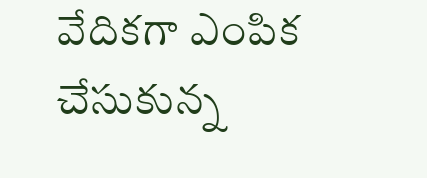వేదికగా ఎంపిక చేసుకున్న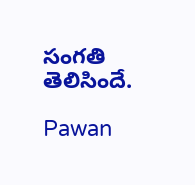సంగతి తెలిసిందే.

Pawan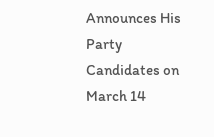Announces His Party Candidates on March 14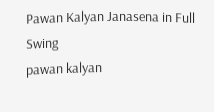Pawan Kalyan Janasena in Full Swing
pawan kalyan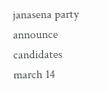janasena party
announce
candidates
march 14